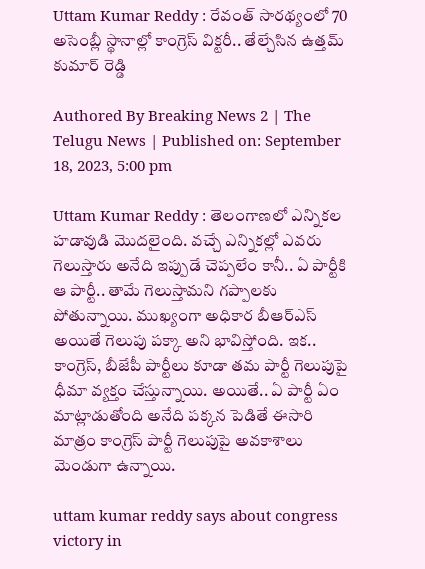Uttam Kumar Reddy : రేవంత్ సారథ్యంలో 70 అసెంబ్లీ స్థానాల్లో కాంగ్రెస్ విక్టరీ.. తేల్చేసిన ఉత్తమ్ కుమార్ రెడ్డి

Authored By Breaking News 2 | The Telugu News | Published on: September 18, 2023, 5:00 pm

Uttam Kumar Reddy : తెలంగాణలో ఎన్నికల హడావుడి మొదలైంది. వచ్చే ఎన్నికల్లో ఎవరు గెలుస్తారు అనేది ఇప్పుడే చెప్పలేం కానీ.. ఏ పార్టీకి ఆ పార్టీ.. తామే గెలుస్తామని గప్పాలకు పోతున్నాయి. ముఖ్యంగా అధికార బీఆర్ఎస్ అయితే గెలుపు పక్కా అని భావిస్తోంది. ఇక.. కాంగ్రెస్, బీజేపీ పార్టీలు కూడా తమ పార్టీ గెలుపుపై ధీమా వ్యక్తం చేస్తున్నాయి. అయితే.. ఏ పార్టీ ఏం మాట్లాడుతోంది అనేది పక్కన పెడితే ఈసారి మాత్రం కాంగ్రెస్ పార్టీ గెలుపుపై అవకాశాలు మెండుగా ఉన్నాయి.

uttam kumar reddy says about congress victory in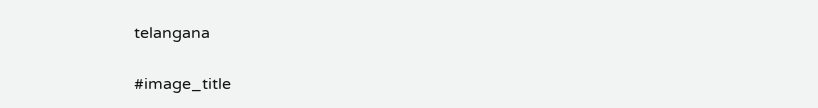telangana

#image_title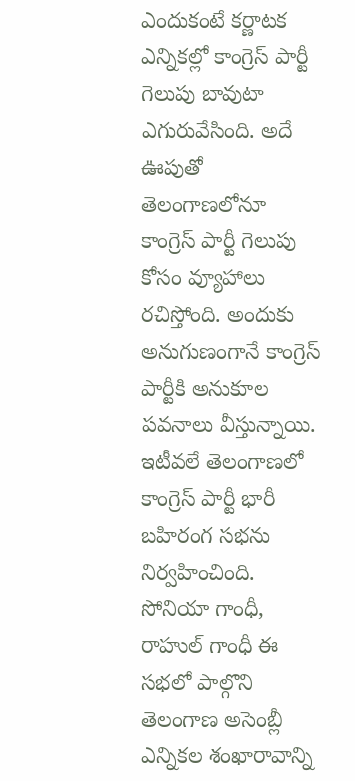ఎందుకంటే కర్ణాటక ఎన్నికల్లో కాంగ్రెస్ పార్టీ గెలుపు బావుటా ఎగురువేసింది. అదే ఊపుతో తెలంగాణలోనూ కాంగ్రెస్ పార్టీ గెలుపు కోసం వ్యూహాలు రచిస్తోంది. అందుకు అనుగుణంగానే కాంగ్రెస్ పార్టీకి అనుకూల పవనాలు వీస్తున్నాయి. ఇటీవలే తెలంగాణలో కాంగ్రెస్ పార్టీ భారీ బహిరంగ సభను నిర్వహించింది. సోనియా గాంధీ, రాహుల్ గాంధీ ఈ సభలో పాల్గొని తెలంగాణ అసెంబ్లీ ఎన్నికల శంఖారావాన్ని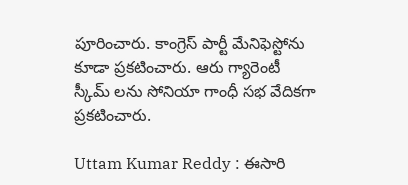పూరించారు. కాంగ్రెస్ పార్టీ మేనిఫెస్టోను కూడా ప్రకటించారు. ఆరు గ్యారెంటీ స్కీమ్ లను సోనియా గాంధీ సభ వేదికగా ప్రకటించారు.

Uttam Kumar Reddy : ఈసారి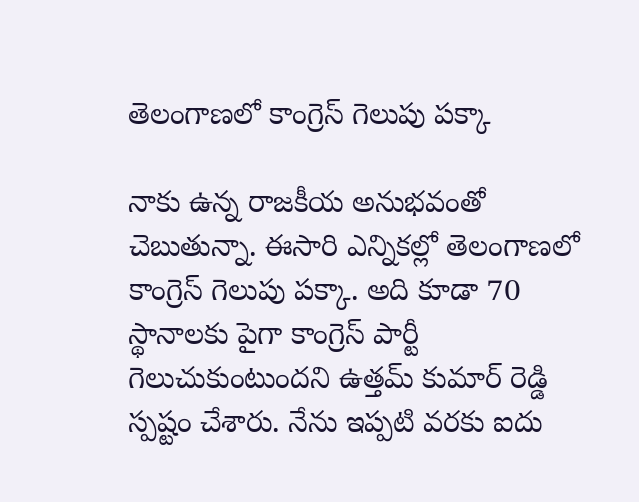తెలంగాణలో కాంగ్రెస్ గెలుపు పక్కా

నాకు ఉన్న రాజకీయ అనుభవంతో చెబుతున్నా. ఈసారి ఎన్నికల్లో తెలంగాణలో కాంగ్రెస్ గెలుపు పక్కా. అది కూడా 70 స్థానాలకు పైగా కాంగ్రెస్ పార్టీ గెలుచుకుంటుందని ఉత్తమ్ కుమార్ రెడ్డి స్పష్టం చేశారు. నేను ఇప్పటి వరకు ఐదు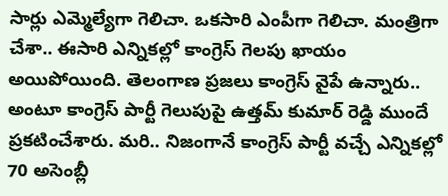సార్లు ఎమ్మెల్యేగా గెలిచా. ఒకసారి ఎంపీగా గెలిచా. మంత్రిగా చేశా.. ఈసారి ఎన్నికల్లో కాంగ్రెస్ గెలపు ఖాయం అయిపోయింది. తెలంగాణ ప్రజలు కాంగ్రెస్ వైపే ఉన్నారు.. అంటూ కాంగ్రెస్ పార్టీ గెలుపుపై ఉత్తమ్ కుమార్ రెడ్డి ముందే ప్రకటించేశారు. మరి.. నిజంగానే కాంగ్రెస్ పార్టీ వచ్చే ఎన్నికల్లో 70 అసెంబ్లీ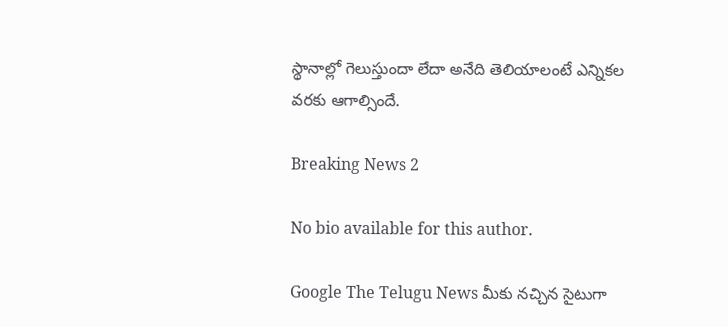స్థానాల్లో గెలుస్తుందా లేదా అనేది తెలియాలంటే ఎన్నికల వరకు ఆగాల్సిందే.

Breaking News 2

No bio available for this author.

Google The Telugu News మీకు నచ్చిన సైటుగా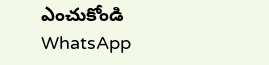ఎంచుకోండి
WhatsApp